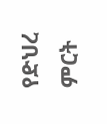የድህረ ምርት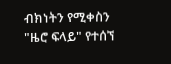ብክነትን የሚቀስን "ዜሮ ፍላይ" የተሰኘ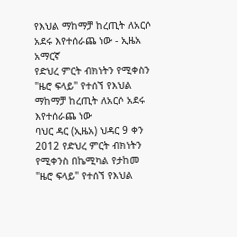የእህል ማከማቻ ከረጢት ለአርሶ አደሩ እየተሰራጨ ነው - ኢዜአ አማርኛ
የድህረ ምርት ብክነትን የሚቀስን "ዜሮ ፍላይ" የተሰኘ የእህል ማከማቻ ከረጢት ለአርሶ አደሩ እየተሰራጨ ነው
ባህር ዳር (ኢዜአ) ህዳር 9 ቀን 2012 የድህረ ምርት ብክነትን የሚቀንስ በኬሚካል የታከመ "ዜሮ ፍላይ" የተሰኘ የእህል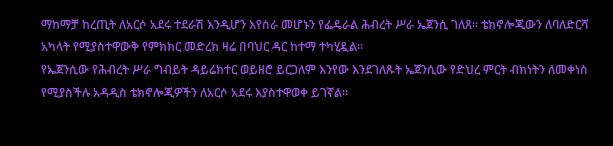ማከማቻ ከረጢት ለአርሶ አደሩ ተደራሽ እንዲሆን እየሰራ መሆኑን የፌዴራል ሕብረት ሥራ ኤጀንሲ ገለጸ። ቴክኖሎጂውን ለባለድርሻ አካላት የሚያስተዋውቅ የምክክር መድረክ ዛሬ በባህር ዳር ከተማ ተካሂዷል።
የኤጀንሲው የሕብረት ሥራ ግብይት ዳይሬክተር ወይዘሮ ይርጋለም እንየው እንደገለጹት ኤጀንሲው የድህረ ምርት ብክነትን ለመቀነስ የሚያስችሉ አዳዲስ ቴክኖሎጂዎችን ለአርሶ አደሩ እያስተዋወቀ ይገኛል።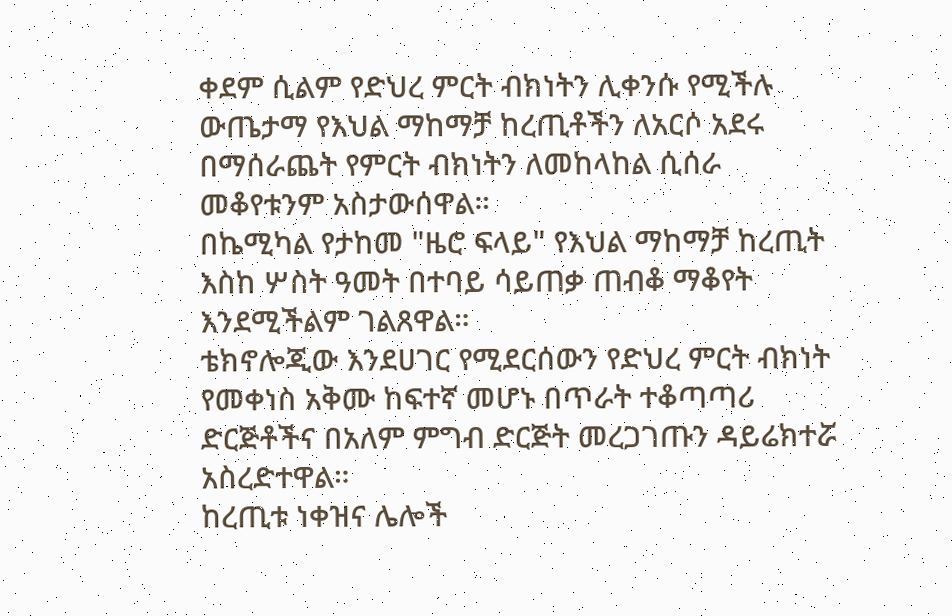ቀደም ሲልም የድህረ ምርት ብክነትን ሊቀንሱ የሚችሉ ውጤታማ የእህል ማከማቻ ከረጢቶችን ለአርሶ አደሩ በማሰራጨት የምርት ብክነትን ለመከላከል ሲሰራ መቆየቱንም አስታውሰዋል።
በኬሚካል የታከመ "ዜሮ ፍላይ" የእህል ማከማቻ ከረጢት እስከ ሦስት ዓመት በተባይ ሳይጠቃ ጠብቆ ማቆየት እንደሚችልም ገልጸዋል።
ቴክኖሎጂው እንደሀገር የሚደርሰውን የድህረ ምርት ብክነት የመቀነስ አቅሙ ከፍተኛ መሆኑ በጥራት ተቆጣጣሪ ድርጅቶችና በአለም ምግብ ድርጅት መረጋገጡን ዳይሬክተሯ አስረድተዋል።
ከረጢቱ ነቀዝና ሌሎች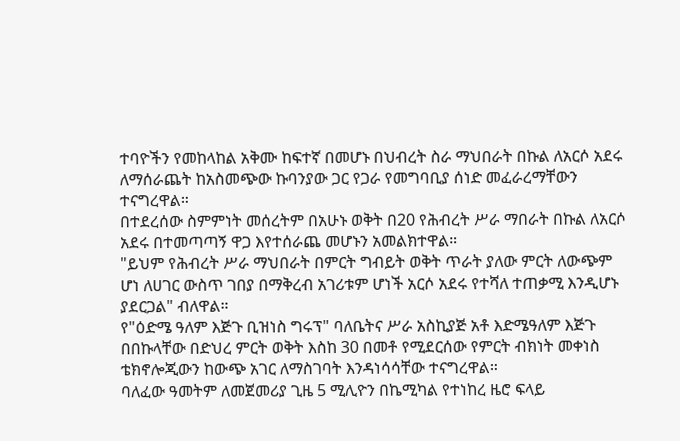ተባዮችን የመከላከል አቅሙ ከፍተኛ በመሆኑ በህብረት ስራ ማህበራት በኩል ለአርሶ አደሩ ለማሰራጨት ከአስመጭው ኩባንያው ጋር የጋራ የመግባቢያ ሰነድ መፈራረማቸውን ተናግረዋል።
በተደረሰው ስምምነት መሰረትም በአሁኑ ወቅት በ20 የሕብረት ሥራ ማበራት በኩል ለአርሶ አደሩ በተመጣጣኝ ዋጋ እየተሰራጨ መሆኑን አመልክተዋል።
"ይህም የሕብረት ሥራ ማህበራት በምርት ግብይት ወቅት ጥራት ያለው ምርት ለውጭም ሆነ ለሀገር ውስጥ ገበያ በማቅረብ አገሪቱም ሆነች አርሶ አደሩ የተሻለ ተጠቃሚ እንዲሆኑ ያደርጋል" ብለዋል።
የ"ዕድሜ ዓለም እጅጉ ቢዝነስ ግሩፕ" ባለቤትና ሥራ አስኪያጅ አቶ እድሜዓለም እጅጉ በበኩላቸው በድህረ ምርት ወቅት እስከ 30 በመቶ የሚደርሰው የምርት ብክነት መቀነስ ቴክኖሎጂውን ከውጭ አገር ለማስገባት እንዳነሳሳቸው ተናግረዋል።
ባለፈው ዓመትም ለመጀመሪያ ጊዜ 5 ሚሊዮን በኬሚካል የተነከረ ዜሮ ፍላይ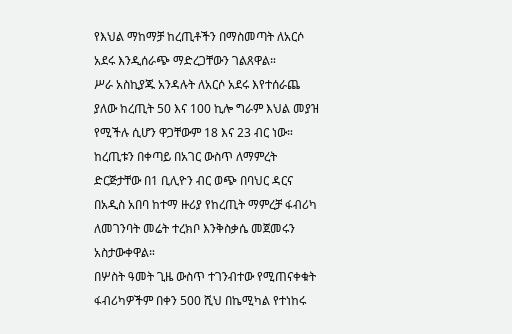የእህል ማከማቻ ከረጢቶችን በማስመጣት ለአርሶ አደሩ እንዲሰራጭ ማድረጋቸውን ገልጸዋል።
ሥራ አስኪያጁ አንዳሉት ለአርሶ አደሩ እየተሰራጨ ያለው ከረጢት 50 እና 100 ኪሎ ግራም እህል መያዝ የሚችሉ ሲሆን ዋጋቸውም 18 እና 23 ብር ነው።
ከረጢቱን በቀጣይ በአገር ውስጥ ለማምረት ድርጅታቸው በ1 ቢሊዮን ብር ወጭ በባህር ዳርና በአዲስ አበባ ከተማ ዙሪያ የከረጢት ማምረቻ ፋብሪካ ለመገንባት መሬት ተረክቦ እንቅስቃሴ መጀመሩን አስታውቀዋል።
በሦስት ዓመት ጊዜ ውስጥ ተገንብተው የሚጠናቀቁት ፋብሪካዎችም በቀን 500 ሺህ በኬሚካል የተነከሩ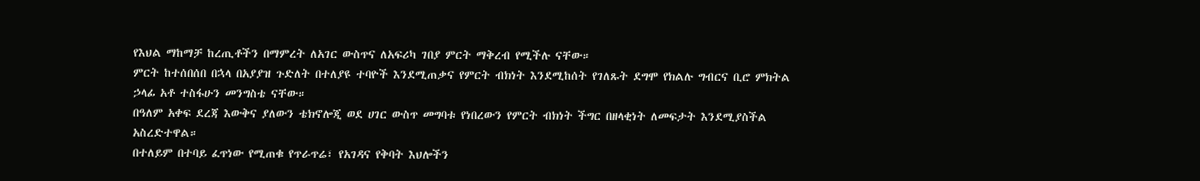የእህል ማከማቻ ከረጢቶችን በማምረት ለአገር ውስጥና ለአፍሪካ ገበያ ምርት ማቅረብ የሚችሉ ናቸው።
ምርት ከተሰበሰበ በኋላ በአያያዝ ጉድለት በተለያዩ ተባዮች እንደሚጠቃና የምርት ብክነት እንደሚከሰት የገለጹት ደግሞ የክልሉ ግብርና ቢሮ ምክትል ኃላፊ አቶ ተስፋሁን መንግስቴ ናቸው።
በዓለም አቀፍ ደረጃ እውቅና ያለውን ቴክኖሎጂ ወደ ሀገር ውስጥ መግባቱ የነበረውን የምርት ብክነት ችግር በዘላቂነት ለመፍታት እንደሚያስችል አስረድተዋል።
በተለይም በተባይ ፈጥነው የሚጠቁ የጥራጥሬ፣ የአገዳና የቅባት እህሎችን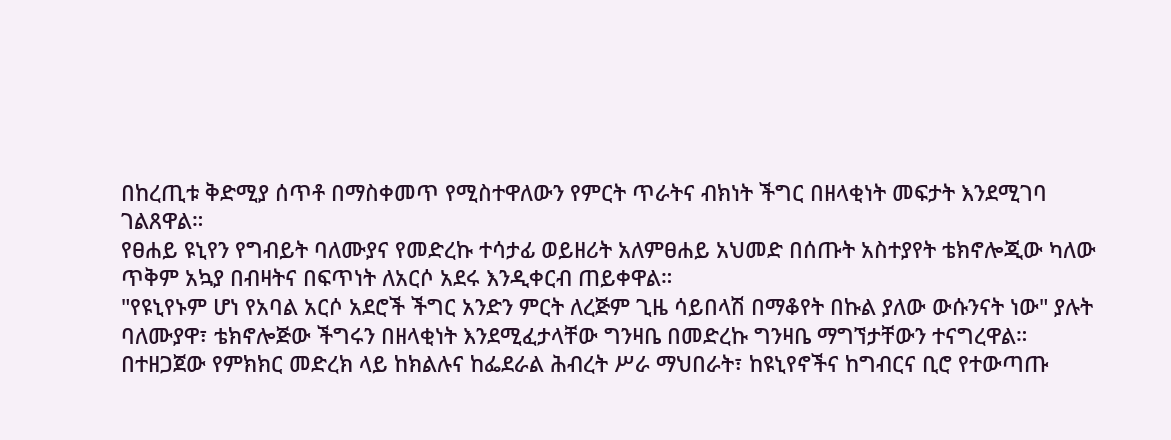በከረጢቱ ቅድሚያ ሰጥቶ በማስቀመጥ የሚስተዋለውን የምርት ጥራትና ብክነት ችግር በዘላቂነት መፍታት እንደሚገባ ገልጸዋል።
የፀሐይ ዩኒየን የግብይት ባለሙያና የመድረኩ ተሳታፊ ወይዘሪት አለምፀሐይ አህመድ በሰጡት አስተያየት ቴክኖሎጂው ካለው ጥቅም አኳያ በብዛትና በፍጥነት ለአርሶ አደሩ እንዲቀርብ ጠይቀዋል።
"የዩኒየኑም ሆነ የአባል አርሶ አደሮች ችግር አንድን ምርት ለረጅም ጊዜ ሳይበላሽ በማቆየት በኩል ያለው ውሱንናት ነው" ያሉት ባለሙያዋ፣ ቴክኖሎጅው ችግሩን በዘላቂነት እንደሚፈታላቸው ግንዛቤ በመድረኩ ግንዛቤ ማግኘታቸውን ተናግረዋል።
በተዘጋጀው የምክክር መድረክ ላይ ከክልሉና ከፌደራል ሕብረት ሥራ ማህበራት፣ ከዩኒየኖችና ከግብርና ቢሮ የተውጣጡ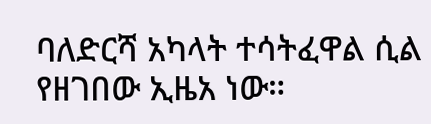ባለድርሻ አካላት ተሳትፈዋል ሲል የዘገበው ኢዜአ ነው።